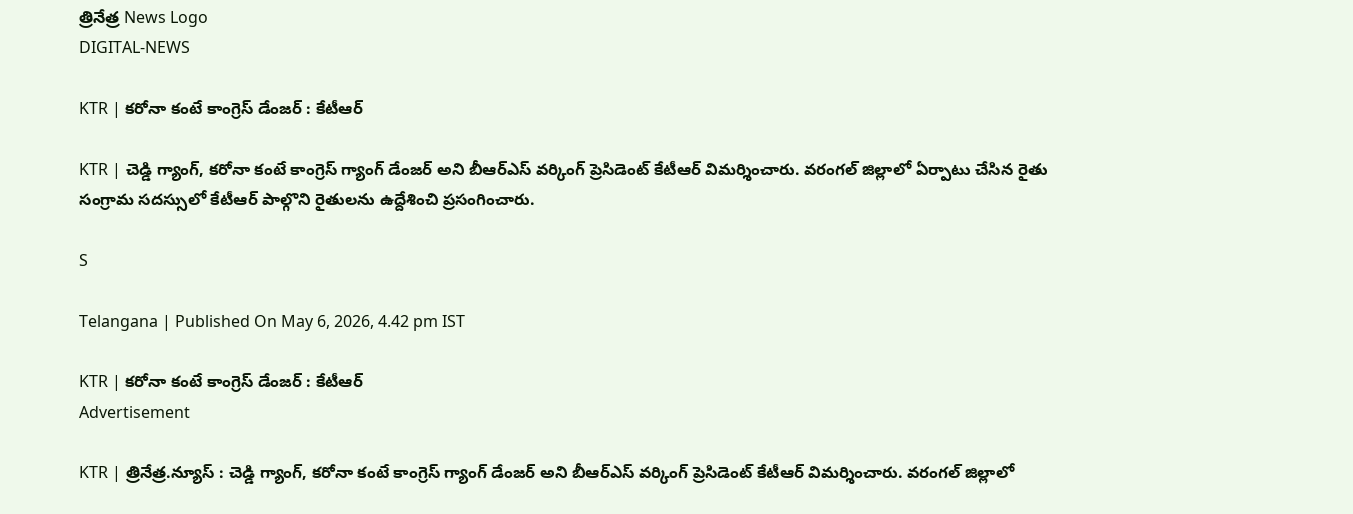త్రినేత్ర News Logo
DIGITAL-NEWS

KTR | క‌రోనా కంటే కాంగ్రెస్ డేంజ‌ర్ : కేటీఆర్

KTR | చెడ్డి గ్యాంగ్, క‌రోనా కంటే కాంగ్రెస్ గ్యాంగ్ డేంజ‌ర్ అని బీఆర్ఎస్ వ‌ర్కింగ్ ప్రెసిడెంట్ కేటీఆర్ విమ‌ర్శించారు. వ‌రంగ‌ల్ జిల్లాలో ఏర్పాటు చేసిన రైతు సంగ్రామ స‌ద‌స్సులో కేటీఆర్ పాల్గొని రైతుల‌ను ఉద్దేశించి ప్ర‌సంగించారు.

S

Telangana | Published On May 6, 2026, 4.42 pm IST

KTR | క‌రోనా కంటే కాంగ్రెస్ డేంజ‌ర్ : కేటీఆర్
Advertisement

KTR | త్రినేత్ర‌.న్యూస్ : చెడ్డి గ్యాంగ్, క‌రోనా కంటే కాంగ్రెస్ గ్యాంగ్ డేంజ‌ర్ అని బీఆర్ఎస్ వ‌ర్కింగ్ ప్రెసిడెంట్ కేటీఆర్ విమ‌ర్శించారు. వ‌రంగ‌ల్ జిల్లాలో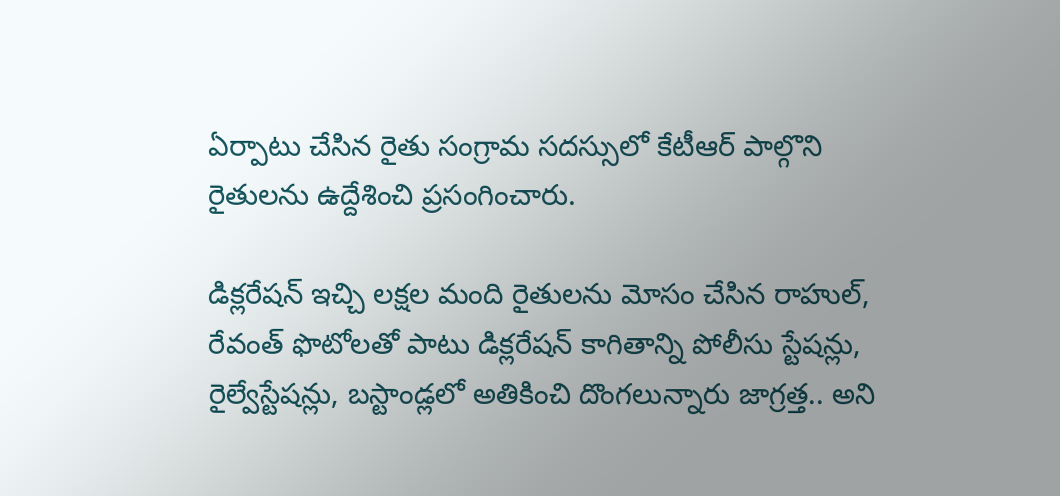ఏర్పాటు చేసిన రైతు సంగ్రామ స‌ద‌స్సులో కేటీఆర్ పాల్గొని రైతుల‌ను ఉద్దేశించి ప్ర‌సంగించారు.

డిక్ల‌రేష‌న్ ఇచ్చి ల‌క్ష‌ల మంది రైతుల‌ను మోసం చేసిన రాహుల్, రేవంత్ ఫొటోల‌తో పాటు డిక్ల‌రేష‌న్ కాగితాన్ని పోలీసు స్టేష‌న్లు, రైల్వేస్టేష‌న్లు, బ‌స్టాండ్ల‌లో అతికించి దొంగ‌లున్నారు జాగ్ర‌త్త‌.. అని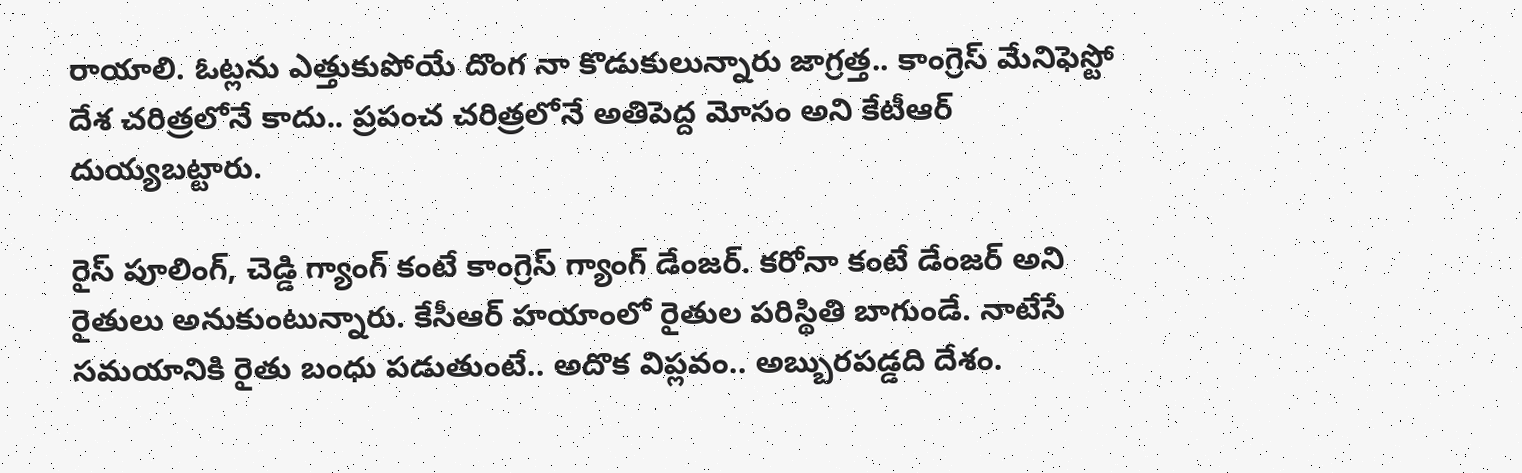రాయాలి. ఓట్ల‌ను ఎత్తుకుపోయే దొంగ నా కొడుకులున్నారు జాగ్ర‌త్త‌.. కాంగ్రెస్ మేనిఫెస్టో దేశ చ‌రిత్ర‌లోనే కాదు.. ప్ర‌పంచ చ‌రిత్ర‌లోనే అతిపెద్ద మోసం అని కేటీఆర్ దుయ్య‌బ‌ట్టారు.

రైస్ పూలింగ్, చెడ్డి గ్యాంగ్ కంటే కాంగ్రెస్ గ్యాంగ్ డేంజ‌ర్. క‌రోనా కంటే డేంజ‌ర్ అని రైతులు అనుకుంటున్నారు. కేసీఆర్ హ‌యాంలో రైతుల ప‌రిస్థితి బాగుండే. నాటేసే స‌మ‌యానికి రైతు బంధు ప‌డుతుంటే.. అదొక విప్ల‌వం.. అబ్బుర‌ప‌డ్డ‌ది దేశం.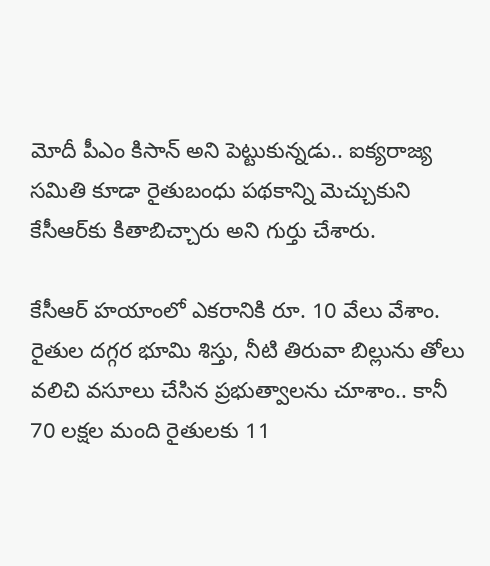మోదీ పీఎం కిసాన్ అని పెట్టుకున్న‌డు.. ఐక్య‌రాజ్య స‌మితి కూడా రైతుబంధు ప‌థ‌కాన్ని మెచ్చుకుని కేసీఆర్‌కు కితాబిచ్చారు అని గుర్తు చేశారు.

కేసీఆర్ హ‌యాంలో ఎక‌రానికి రూ. 10 వేలు వేశాం. రైతుల ద‌గ్గ‌ర భూమి శిస్తు, నీటి తిరువా బిల్లును తోలు వ‌లిచి వ‌సూలు చేసిన ప్ర‌భుత్వాల‌ను చూశాం.. కానీ 70 ల‌క్ష‌ల మంది రైతుల‌కు 11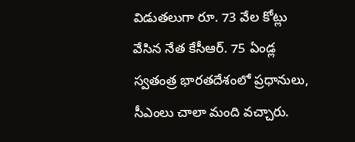విడుత‌లుగా రూ. 73 వేల కోట్లు వేసిన నేత కేసీఆర్. 75 ఏండ్ల స్వ‌తంత్ర భార‌త‌దేశంలో ప్ర‌ధానులు, సీఎంలు చాలా మంది వ‌చ్చారు.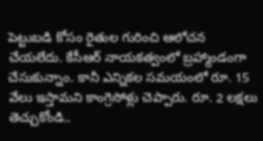పెట్టుబ‌డి కోసం రైతుల గురించి ఆలోచ‌న చేయ‌లేదు. కేసీఆర్ నాయ‌క‌త్వంలో బ్ర‌హ్మాండంగా చేసుకున్నాం. కానీ ఎన్నిక‌ల స‌మ‌యంలో రూ. 15 వేలు ఇస్తామ‌ని కాంగ్రెసోళ్లు చెప్పారు. రూ. 2 ల‌క్షలు తెచ్చుకోండి..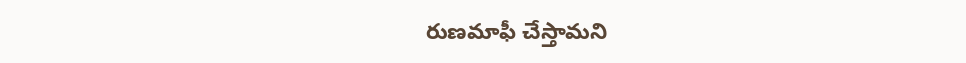రుణ‌మాఫీ చేస్తామ‌ని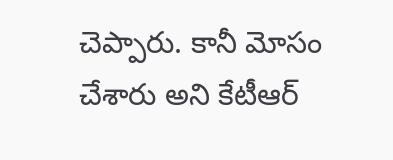చెప్పారు. కానీ మోసం చేశారు అని కేటీఆర్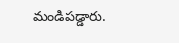మండిప‌డ్డారు.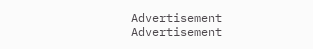Advertisement
Advertisement